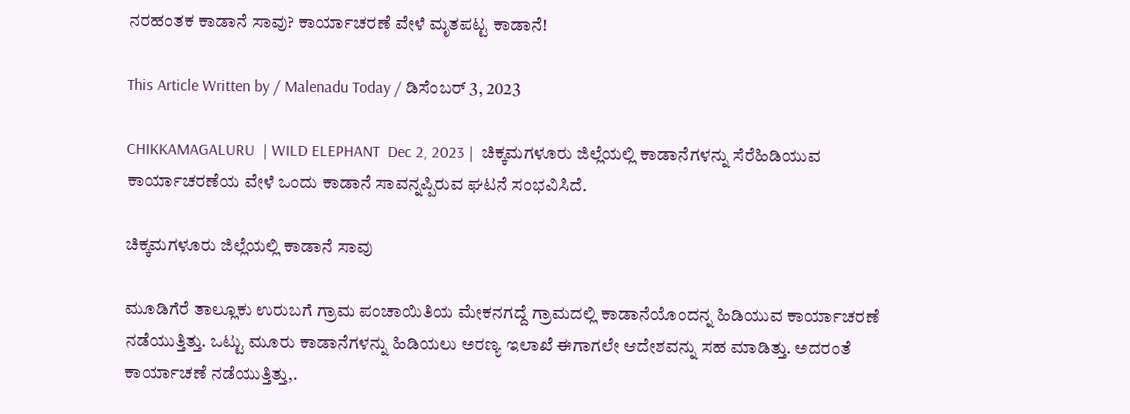ನರಹಂತಕ ಕಾಡಾನೆ ಸಾವು? ಕಾರ್ಯಾಚರಣೆ ವೇಳೆ ಮೃತಪಟ್ಟ ಕಾಡಾನೆ!

This Article Written by / Malenadu Today / ಡಿಸೆಂಬರ್ 3, 2023

CHIKKAMAGALURU  | WILD ELEPHANT  Dec 2, 2023 |  ಚಿಕ್ಕಮಗಳೂರು ಜಿಲ್ಲೆಯಲ್ಲಿ ಕಾಡಾನೆಗಳನ್ನು ಸೆರೆಹಿಡಿಯುವ ಕಾರ್ಯಾಚರಣೆಯ ವೇಳೆ ಒಂದು ಕಾಡಾನೆ ಸಾವನ್ನಪ್ಪಿರುವ ಘಟನೆ ಸಂಭವಿಸಿದೆ.

ಚಿಕ್ಕಮಗಳೂರು ಜಿಲ್ಲೆಯಲ್ಲಿ ಕಾಡಾನೆ ಸಾವು

ಮೂಡಿಗೆರೆ ತಾಲ್ಲೂಕು ಉರುಬಗೆ ಗ್ರಾಮ ಪಂಚಾಯಿತಿಯ ಮೇಕನಗದ್ದೆ ಗ್ರಾಮದಲ್ಲಿ ಕಾಡಾನೆಯೊಂದನ್ನ ಹಿಡಿಯುವ ಕಾರ್ಯಾಚರಣೆ ನಡೆಯುತ್ತಿತ್ತು. ಒಟ್ಟು ಮೂರು ಕಾಡಾನೆಗಳನ್ನು ಹಿಡಿಯಲು ಅರಣ್ಯ ಇಲಾಖೆ ಈಗಾಗಲೇ ಆದೇಶವನ್ನು ಸಹ ಮಾಡಿತ್ತು. ಅದರಂತೆ ಕಾರ್ಯಾಚಣೆ ನಡೆಯುತ್ತಿತ್ತು,.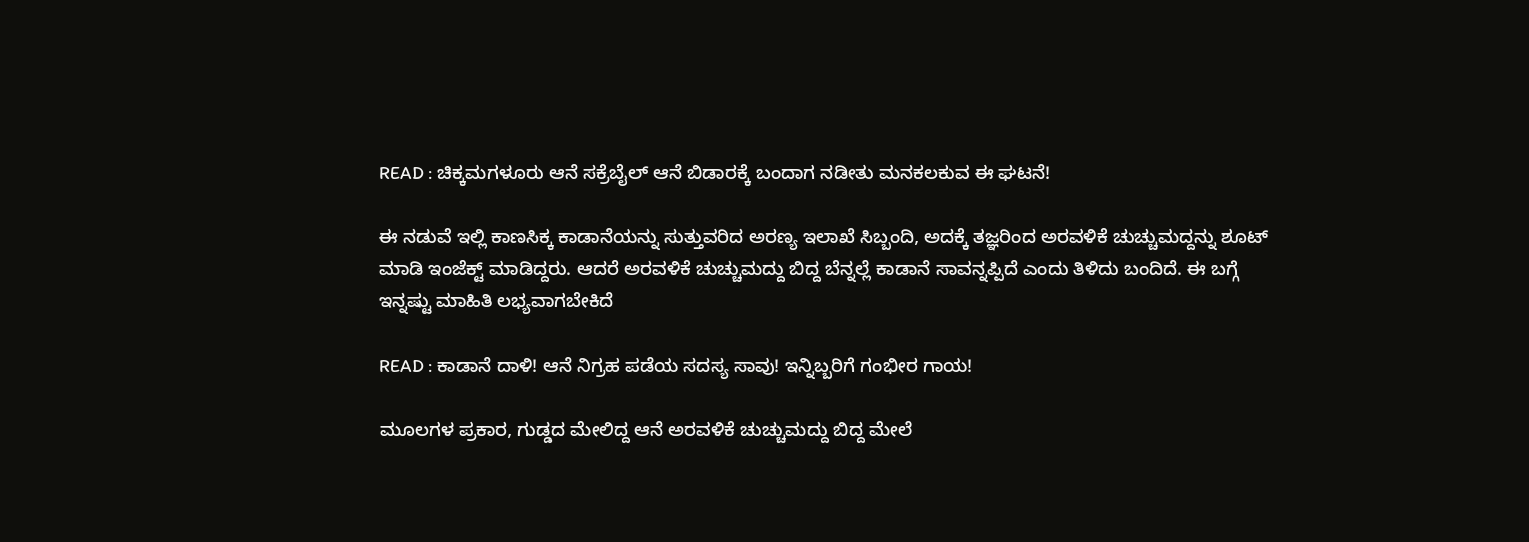READ : ಚಿಕ್ಕಮಗಳೂರು ಆನೆ ಸಕ್ರೆಬೈಲ್ ಆನೆ ಬಿಡಾರಕ್ಕೆ ಬಂದಾಗ ನಡೀತು ಮನಕಲಕುವ ಈ ಘಟನೆ!

ಈ ನಡುವೆ ಇಲ್ಲಿ ಕಾಣಸಿಕ್ಕ ಕಾಡಾನೆಯನ್ನು ಸುತ್ತುವರಿದ ಅರಣ್ಯ ಇಲಾಖೆ ಸಿಬ್ಬಂದಿ, ಅದಕ್ಕೆ ತಜ್ಞರಿಂದ ಅರವಳಿಕೆ ಚುಚ್ಚುಮದ್ದನ್ನು ಶೂಟ್ ಮಾಡಿ ಇಂಜೆಕ್ಟ್ ಮಾಡಿದ್ದರು. ಆದರೆ ಅರವಳಿಕೆ ಚುಚ್ಚುಮದ್ದು ಬಿದ್ದ ಬೆನ್ನಲ್ಲೆ ಕಾಡಾನೆ ಸಾವನ್ನಪ್ಪಿದೆ ಎಂದು ತಿಳಿದು ಬಂದಿದೆ. ಈ ಬಗ್ಗೆ ಇನ್ನಷ್ಟು ಮಾಹಿತಿ ಲಭ್ಯವಾಗಬೇಕಿದೆ

READ : ಕಾಡಾನೆ ದಾಳಿ! ಆನೆ ನಿಗ್ರಹ ಪಡೆಯ ಸದಸ್ಯ ಸಾವು! ಇನ್ನಿಬ್ಬರಿಗೆ ಗಂಭೀರ ಗಾಯ!

ಮೂಲಗಳ ಪ್ರಕಾರ, ಗುಡ್ಡದ ಮೇಲಿದ್ದ ಆನೆ ಅರವಳಿಕೆ ಚುಚ್ಚುಮದ್ದು ಬಿದ್ದ ಮೇಲೆ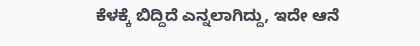ಕೆಳಕ್ಕೆ ಬಿದ್ದಿದೆ ಎನ್ನಲಾಗಿದ್ದು, ಇದೇ ಆನೆ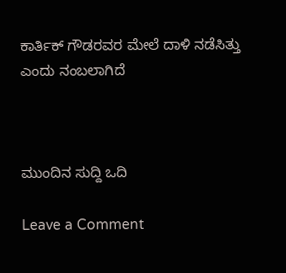ಕಾರ್ತಿಕ್ ಗೌಡರವರ ಮೇಲೆ ದಾಳಿ ನಡೆಸಿತ್ತು ಎಂದು ನಂಬಲಾಗಿದೆ



ಮುಂದಿನ ಸುದ್ದಿ ಒದಿ

Leave a Comment